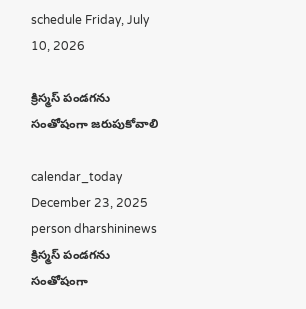schedule Friday, July 10, 2026

క్రిస్మస్ పండగను సంతోషంగా జరుపుకోవాలి

calendar_today December 23, 2025
person dharshininews
క్రిస్మస్ పండగను సంతోషంగా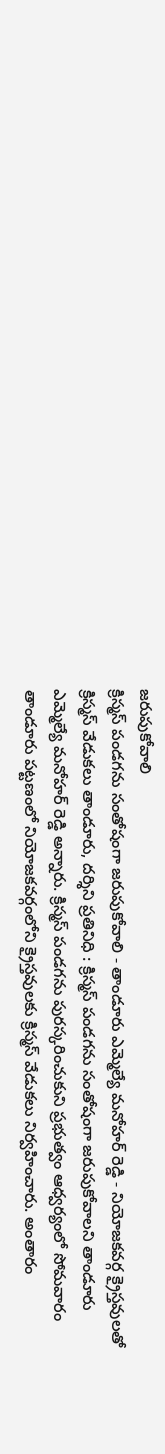జరుపుకోవాలి
క్రిస్మస్ పండగను సంతోషంగా జరుపుకోవాలి - తాండూరు ఎమ్మెల్యే మనోహర్ రెడ్డి - నియోజకవర్గ క్రైస్తవులతో క్రిస్మస్ వేడుకలు తాండూరు, దర్శిని ప్రతినిధి : క్రిస్మస్ పండగను సంతోషంగా జరుపుకోవాలని తాండూరు ఎమ్మెల్యే మనోహర్ రెడ్డి అన్నారు. క్రిస్మస్ పండగను పురస్కరించుకుని ప్రభుత్వం ఆధ్వర్యంలో సోమవారం తాండూరు పట్టణంలో నియోజకవర్గంలోని క్రైస్తవులకు క్రిస్మస్ వేడుకలు నిర్వహించారు. అంతారం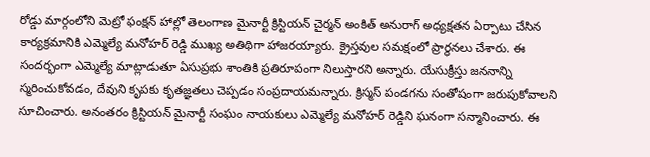రోడ్డు మార్గంలోని మెట్రో ఫంక్షన్ హాల్లో తెలంగాణ మైనార్టీ క్రిస్టియన్ చైర్మన్ అంకిత్ అనురాగ్ అధ్యక్షతన ఏర్పాటు చేసిన కార్యక్రమానికి ఎమ్మెల్యే మనోహర్ రెడ్డి ముఖ్య అతిథిగా హాజరయ్యారు. క్రైస్తవుల సమక్షంలో ప్రార్థనలు చేశారు. ఈ సందర్భంగా ఎమ్మెల్యే మాట్లాడుతూ ఏసుప్రభు శాంతికి ప్రతిరూపంగా నిలుస్తారని అన్నారు. యేసుక్రీస్తు జననాన్ని స్మరించుకోవడం, దేవుని కృపకు కృతజ్ఞతలు చెప్పడం సంప్రదాయమన్నారు. క్రిస్మస్ పండగను సంతోషంగా జరుపుకోవాలని సూచించారు. అనంతరం క్రిస్టియన్ మైనార్టీ సంఘం నాయకులు ఎమ్మెల్యే మనోహర్ రెడ్డిని ఘనంగా సన్మానించారు. ఈ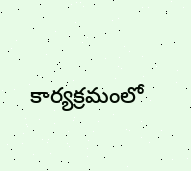కార్యక్రమంలో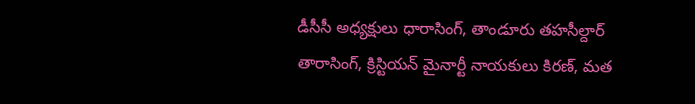డీసీసీ అధ్యక్షులు ధారాసింగ్, తాండూరు తహసీల్దార్ తారాసింగ్, క్రిస్టియన్ మైనార్టీ నాయకులు కిరణ్, మత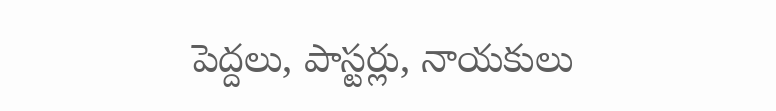పెద్దలు, పాస్టర్లు, నాయకులు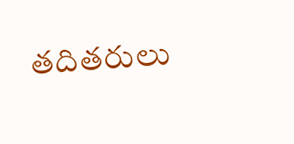తదితరులు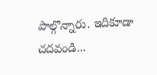పాల్గొన్నారు. ఇదికూడా చదవండి...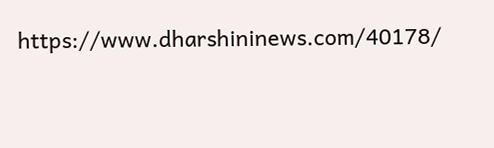https://www.dharshininews.com/40178/